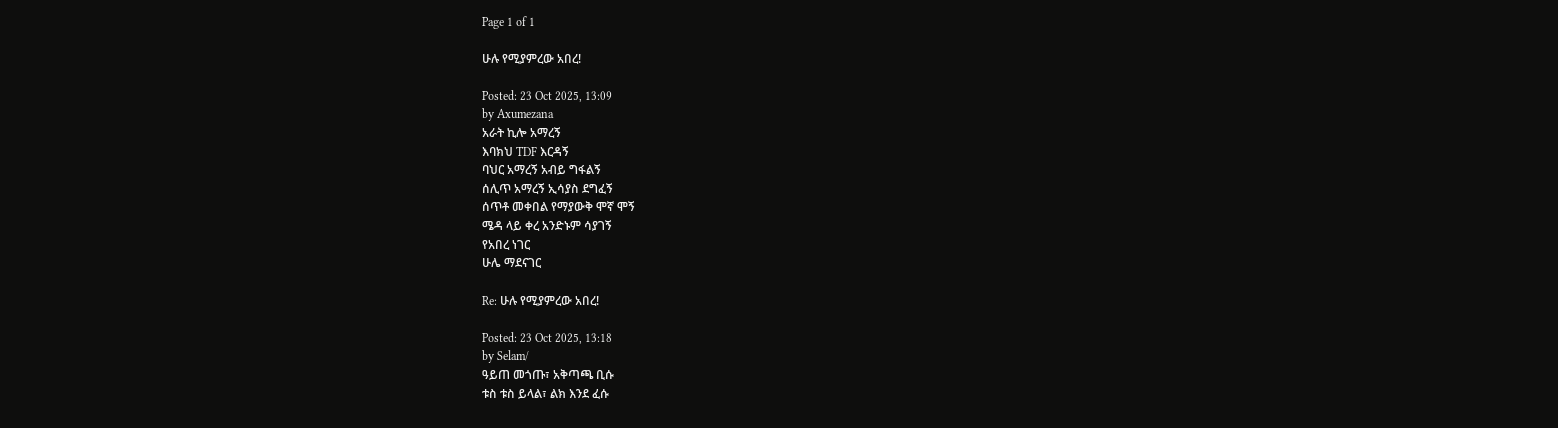Page 1 of 1

ሁሉ የሚያምረው አበረ!

Posted: 23 Oct 2025, 13:09
by Axumezana
አራት ኪሎ አማረኝ
እባክህ TDF እርዳኝ
ባህር አማረኝ አብይ ግፋልኝ
ሰሊጥ አማረኝ ኢሳያስ ደግፈኝ
ሰጥቶ መቀበል የማያውቅ ሞኛ ሞኝ
ሜዳ ላይ ቀረ አንድኑም ሳያገኝ
የአበረ ነገር
ሁሌ ማደናገር

Re: ሁሉ የሚያምረው አበረ!

Posted: 23 Oct 2025, 13:18
by Selam/
ዓይጠ መጎጡ፣ አቅጣጫ ቢሱ
ቱስ ቱስ ይላል፣ ልክ እንደ ፈሱ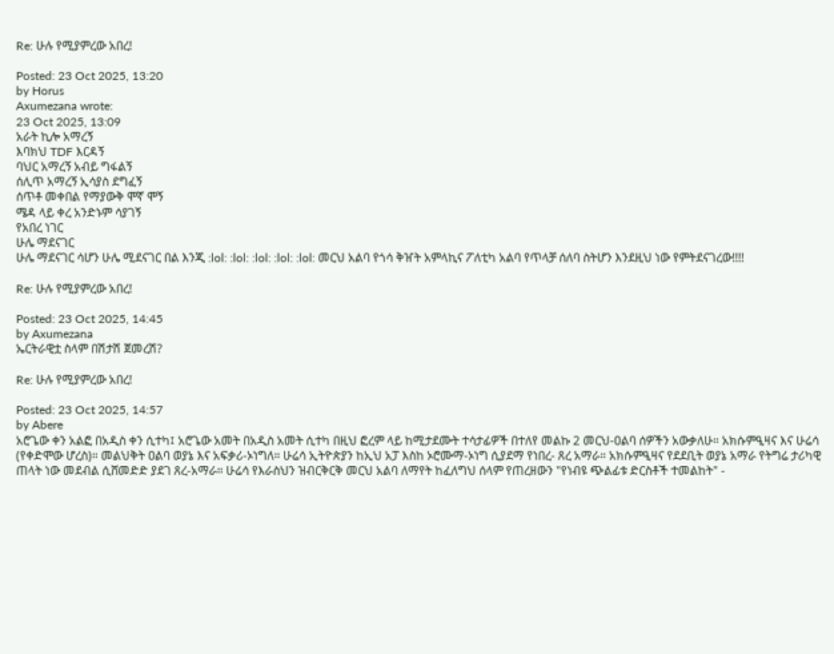Re: ሁሉ የሚያምረው አበረ!

Posted: 23 Oct 2025, 13:20
by Horus
Axumezana wrote:
23 Oct 2025, 13:09
አራት ኪሎ አማረኝ
እባክህ TDF እርዳኝ
ባህር አማረኝ አብይ ግፋልኝ
ሰሊጥ አማረኝ ኢሳያስ ደግፈኝ
ሰጥቶ መቀበል የማያውቅ ሞኛ ሞኝ
ሜዳ ላይ ቀረ አንድኑም ሳያገኝ
የአበረ ነገር
ሁሌ ማደናገር
ሁሌ ማደናገር ሳሆን ሁሌ ሚደናገር በል እንጂ :lol: :lol: :lol: :lol: :lol: መርህ አልባ የጎሳ ቅዠት አምላኪና ፖለቲካ አልባ የጥላቻ ሰለባ ስትሆን እንደዚህ ነው የምትደናገረው!!!!

Re: ሁሉ የሚያምረው አበረ!

Posted: 23 Oct 2025, 14:45
by Axumezana
ኤርትራዊቷ ስላም በሽታሽ ጀመረሽ?

Re: ሁሉ የሚያምረው አበረ!

Posted: 23 Oct 2025, 14:57
by Abere
አሮጌው ቀን አልፎ በአዲስ ቀን ሲተካ፤ አሮጌው አመት በአዲስ አመት ሲተካ በዚህ ፎረም ላይ ከሚታደሙት ተሳታፊዎች በተለየ መልኩ 2 መርህ-ዐልባ ሰዎችን አውቃለሁ። አክሱምዒዛና እና ሁሬሳ (የቀድሞው ሆረስ)። መልህቅት ዐልባ ወያኔ እና አፍቃሪ-ኦነግለ። ሁሬሳ ኢትዮጵያን ከኢህ አፓ እስከ ኦሮሙማ-ኦነግ ሲያደማ የነበረ- ጸረ አማራ። አክሱምዒዛና የደደቢት ወያኔ አማራ የትግሬ ታሪካዊ ጠላት ነው መደብል ሲሸመድድ ያደገ ጸረ-አማራ። ሁሬሳ የእራስህን ዝብርቅርቅ መርህ አልባ ለማየት ከፈለግህ ሰላም የጠረዘውን "የነብዩ ጭልፊቱ ድርስቶች ተመልከት" -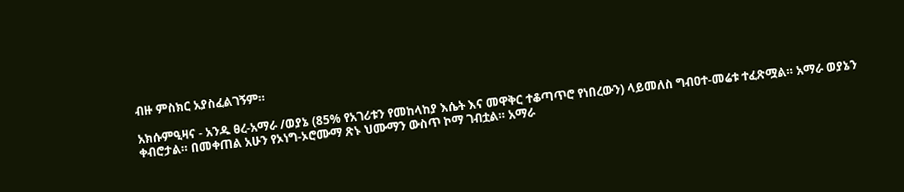ብዙ ምስክር አያስፈልገኝም።

አክሱምዒዛና - አንዱ ፀረ-አማራ /ወያኔ (85% የአገሪቱን የመከላከያ እሴት እና መዋቅር ተቆጣጥሮ የነበረውን) ላይመለስ ግብዐተ-መሬቱ ተፈጽሟል። አማራ ወያኔን ቀብሮታል። በመቀጠል አሁን የኦነግ-ኦሮሙማ ጽኑ ህሙማን ውስጥ ኮማ ገብቷል። አማራ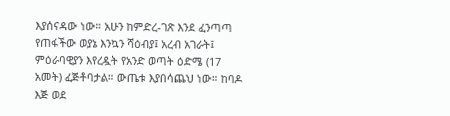እያሰናዳው ነው። አሁን ከምድረ-ገጽ እንደ ፈንጣጣ የጠፋችው ወያኔ እንኳን ሻዕብያ፤ አረብ አገራት፤ ምዕራባዊያን እየረዷት የአንድ ወጣት ዕድሜ (17 አመት) ፈጅቶባታል። ውጤቱ እያበሳጨህ ነው። ከባዶ እጅ ወደ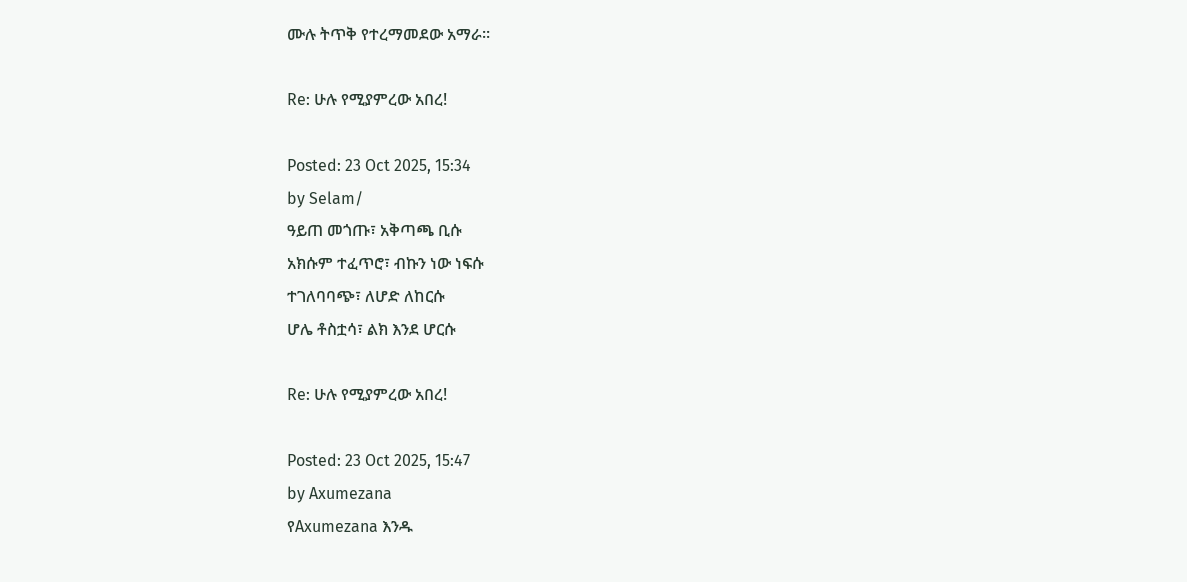ሙሉ ትጥቅ የተረማመደው አማራ።

Re: ሁሉ የሚያምረው አበረ!

Posted: 23 Oct 2025, 15:34
by Selam/
ዓይጠ መጎጡ፣ አቅጣጫ ቢሱ
አክሱም ተፈጥሮ፣ ብኩን ነው ነፍሱ
ተገለባባጭ፣ ለሆድ ለከርሱ
ሆሌ ቶስቷሳ፣ ልክ እንደ ሆርሱ

Re: ሁሉ የሚያምረው አበረ!

Posted: 23 Oct 2025, 15:47
by Axumezana
የAxumezana እንዱ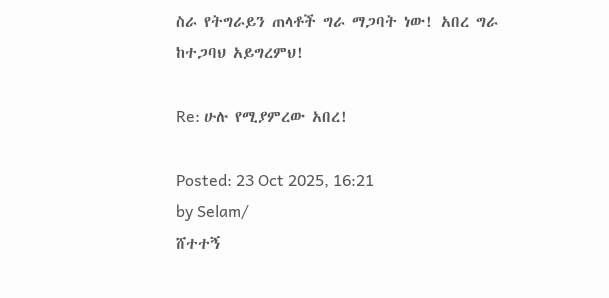ስራ የትግራይን ጠላቶች ግራ ማጋባት ነው! አበረ ግራ ከተጋባህ አይግረምህ!

Re: ሁሉ የሚያምረው አበረ!

Posted: 23 Oct 2025, 16:21
by Selam/
ሸተተኝ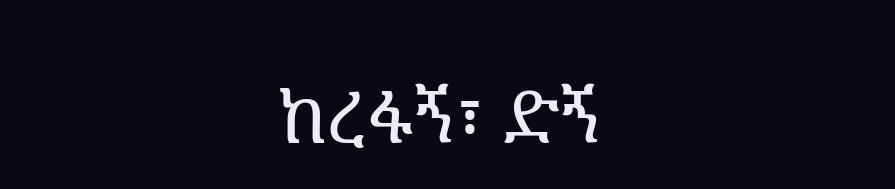ከረፋኝ፣ ድኝ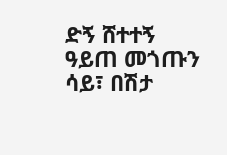ድኝ ሸተተኝ
ዓይጠ መጎጡን ሳይ፣ በሽታ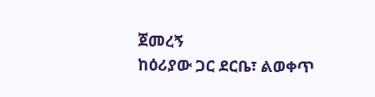ጀመረኝ
ከዕሪያው ጋር ደርቤ፣ ልወቀጥ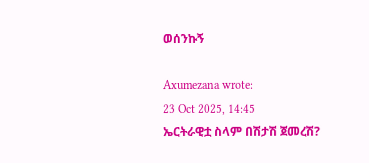ወሰንኩኝ

Axumezana wrote:
23 Oct 2025, 14:45
ኤርትራዊቷ ስላም በሽታሽ ጀመረሽ?